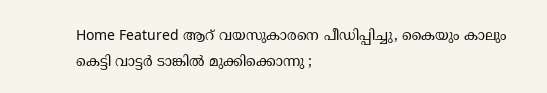Home Featured ആറ് വയസുകാരനെ പീഡിപ്പിച്ചു, കൈയും കാലും കെട്ടി വാട്ടര്‍ ടാങ്കില്‍ മുക്കിക്കൊന്നു ;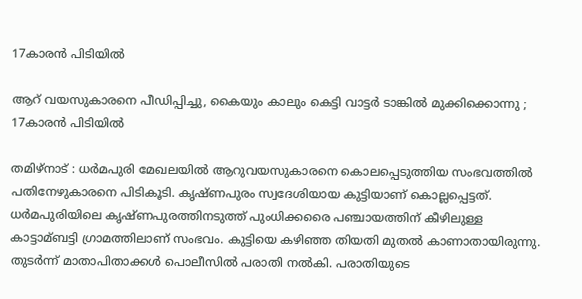17കാരന്‍ പിടിയില്‍

ആറ് വയസുകാരനെ പീഡിപ്പിച്ചു, കൈയും കാലും കെട്ടി വാട്ടര്‍ ടാങ്കില്‍ മുക്കിക്കൊന്നു ; 17കാരന്‍ പിടിയില്‍

തമിഴ്‌നാട് : ധര്‍മപുരി മേഖലയില്‍ ആറുവയസുകാരനെ കൊലപ്പെടുത്തിയ സംഭവത്തില്‍ പതിനേഴുകാരനെ പിടികൂടി. കൃഷ്‌ണപുരം സ്വദേശിയായ കുട്ടിയാണ് കൊല്ലപ്പെട്ടത്. ധര്‍മപുരിയിലെ കൃഷ്‌ണപുരത്തിനടുത്ത് പുംധിക്കരൈ പഞ്ചായത്തിന് കീഴിലുള്ള കാട്ടാമ്ബട്ടി ഗ്രാമത്തിലാണ് സംഭവം. കുട്ടിയെ കഴിഞ്ഞ തിയതി മുതല്‍ കാണാതായിരുന്നു. തുടര്‍ന്ന് മാതാപിതാക്കള്‍ പൊലീസില്‍ പരാതി നല്‍കി. പരാതിയുടെ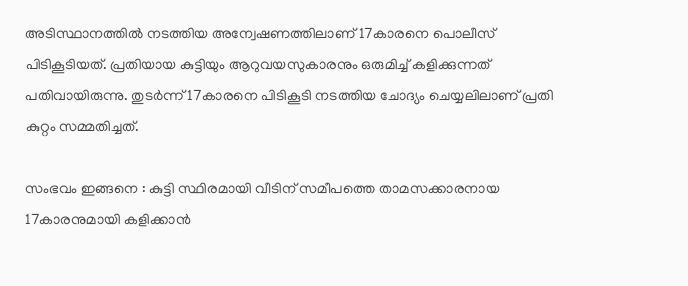അടിസ്ഥാനത്തില്‍ നടത്തിയ അന്വേഷണത്തിലാണ് 17കാരനെ പൊലീസ് പിടികൂടിയത്. പ്രതിയായ കുട്ടിയും ആറുവയസുകാരനും ഒരുമിച്ച്‌ കളിക്കുന്നത് പതിവായിരുന്നു. തുടര്‍ന്ന് 17കാരനെ പിടികൂടി നടത്തിയ ചോദ്യം ചെയ്യലിലാണ് പ്രതി കുറ്റം സമ്മതിച്ചത്.

സംഭവം ഇങ്ങനെ : കുട്ടി സ്ഥിരമായി വീടിന് സമീപത്തെ താമസക്കാരനായ 17കാരനുമായി കളിക്കാൻ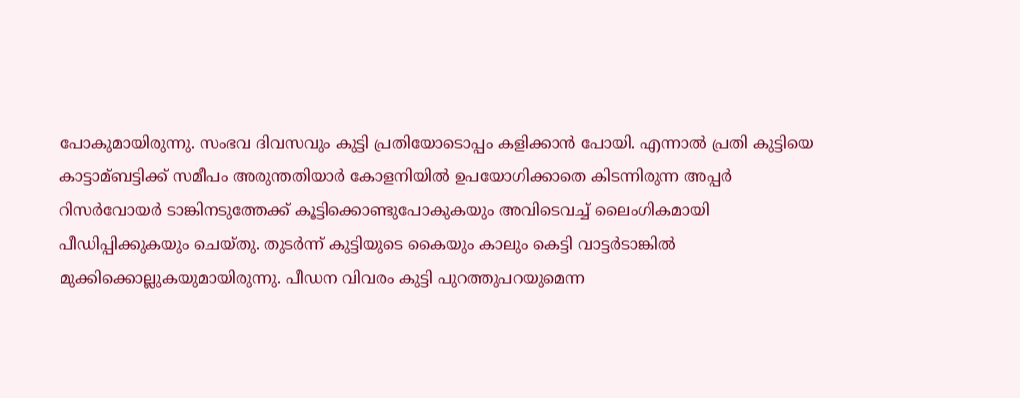പോകുമായിരുന്നു. സംഭവ ദിവസവും കുട്ടി പ്രതിയോടൊപ്പം കളിക്കാൻ പോയി. എന്നാല്‍ പ്രതി കുട്ടിയെ കാട്ടാമ്ബട്ടിക്ക് സമീപം അരുന്തതിയാര്‍ കോളനിയില്‍ ഉപയോഗിക്കാതെ കിടന്നിരുന്ന അപ്പര്‍ റിസര്‍വോയര്‍ ടാങ്കിനടുത്തേക്ക് കൂട്ടിക്കൊണ്ടുപോകുകയും അവിടെവച്ച്‌ ലൈംഗികമായി പീഡിപ്പിക്കുകയും ചെയ്‌തു. തുടര്‍ന്ന് കുട്ടിയുടെ കൈയും കാലും കെട്ടി വാട്ടര്‍ടാങ്കില്‍ മുക്കിക്കൊല്ലുകയുമായിരുന്നു. പീഡന വിവരം കുട്ടി പുറത്തുപറയുമെന്ന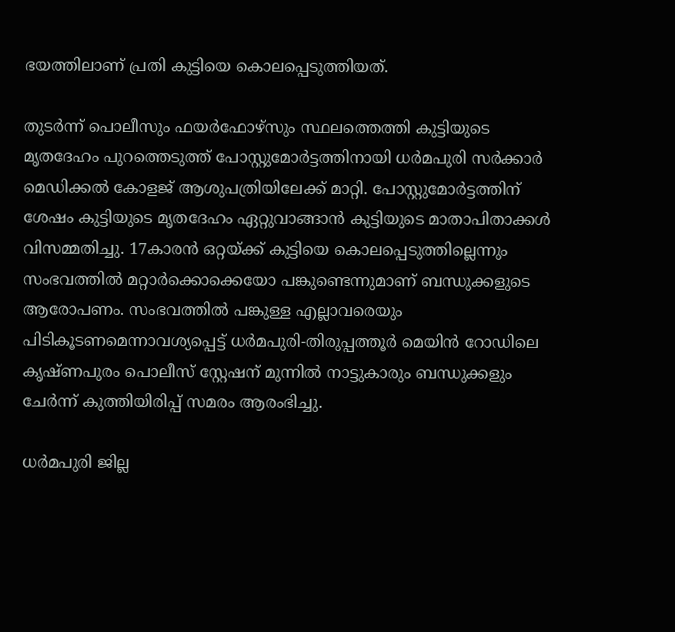ഭയത്തിലാണ് പ്രതി കുട്ടിയെ കൊലപ്പെടുത്തിയത്.

തുടര്‍ന്ന് പൊലീസും ഫയര്‍ഫോഴ്‌സും സ്ഥലത്തെത്തി കുട്ടിയുടെ മൃതദേഹം പുറത്തെടുത്ത് പോസ്റ്റുമോര്‍ട്ടത്തിനായി ധര്‍മപുരി സര്‍ക്കാര്‍ മെഡിക്കല്‍ കോളജ് ആശുപത്രിയിലേക്ക് മാറ്റി. പോസ്റ്റുമോര്‍ട്ടത്തിന് ശേഷം കുട്ടിയുടെ മൃതദേഹം ഏറ്റുവാങ്ങാൻ കുട്ടിയുടെ മാതാപിതാക്കള്‍ വിസമ്മതിച്ചു. 17കാരൻ ഒറ്റയ്‌ക്ക് കുട്ടിയെ കൊലപ്പെടുത്തില്ലെന്നും സംഭവത്തില്‍ മറ്റാര്‍ക്കൊക്കെയോ പങ്കുണ്ടെന്നുമാണ് ബന്ധുക്കളുടെ ആരോപണം. സംഭവത്തില്‍ പങ്കുള്ള എല്ലാവരെയും പിടികൂടണമെന്നാവശ്യപ്പെട്ട് ധര്‍മപുരി-തിരുപ്പത്തൂര്‍ മെയിൻ റോഡിലെ കൃഷ്‌ണപുരം പൊലീസ് സ്റ്റേഷന് മുന്നില്‍ നാട്ടുകാരും ബന്ധുക്കളും ചേര്‍ന്ന് കുത്തിയിരിപ്പ് സമരം ആരംഭിച്ചു.

ധര്‍മപുരി ജില്ല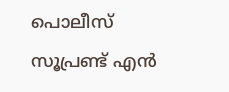പൊലീസ് സൂപ്രണ്ട് എൻ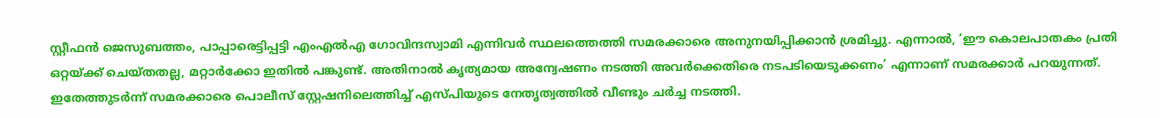സ്റ്റീഫൻ ജെസുബത്തം, പാപ്പാരെട്ടിപ്പട്ടി എംഎല്‍എ ഗോവിന്ദസ്വാമി എന്നിവര്‍ സ്ഥലത്തെത്തി സമരക്കാരെ അനുനയിപ്പിക്കാൻ ശ്രമിച്ചു. എന്നാല്‍, ‘ഈ കൊലപാതകം പ്രതി ഒറ്റയ്‌ക്ക് ചെയ്‌തതല്ല, മറ്റാര്‍ക്കോ ഇതില്‍ പങ്കുണ്ട്. അതിനാല്‍ കൃത്യമായ അന്വേഷണം നടത്തി അവര്‍ക്കെതിരെ നടപടിയെടുക്കണം’ എന്നാണ് സമരക്കാര്‍ പറയുന്നത്. ഇതേത്തുടര്‍ന്ന് സമരക്കാരെ പൊലീസ് സ്റ്റേഷനിലെത്തിച്ച്‌ എസ്‌പിയുടെ നേതൃത്വത്തില്‍ വീണ്ടും ചര്‍ച്ച നടത്തി.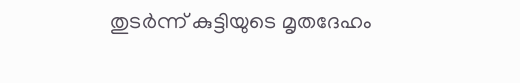തുടര്‍ന്ന് കുട്ടിയുടെ മൃതദേഹം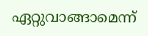ഏറ്റുവാങ്ങാമെന്ന്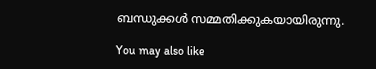ബന്ധുക്കള്‍ സമ്മതിക്കുകയായിരുന്നു.

You may also like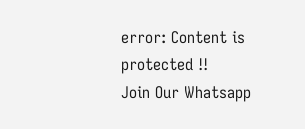error: Content is protected !!
Join Our Whatsapp